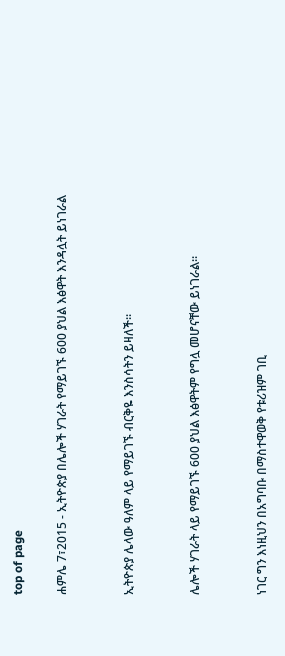top of page

ሐምሌ 7፣2015 - ኢትዮጵያ በሌሎች ሃገራት የማይገኙ 600 ያህል እፅዋት እንዳሏት ይነገራል


ኢትዮጵያ ሌላው ዓለም ላይ የማይገኙ ብርቅዬ እንስሳትን ይዛለች፡፡


ሌሎች ሃገራት ላይ የማይገኙ 600 ያህል እፅዋትም የግሏ መሆናቸው ይነገራል፡፡


ነገር ግን እነዚህን በአግባቡ በማስተዋወቅ የቱሪዝም ገቢ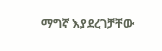ማግኛ እያደረገቻቸው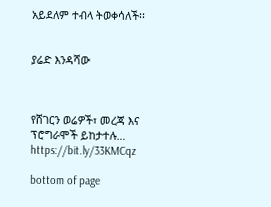አይደለም ተብላ ትወቀሳለች፡፡


ያሬድ እንዳሻው



የሸገርን ወሬዎች፣ መረጃ እና ፕሮግራሞች ይከታተሉ… https://bit.ly/33KMCqz

bottom of page